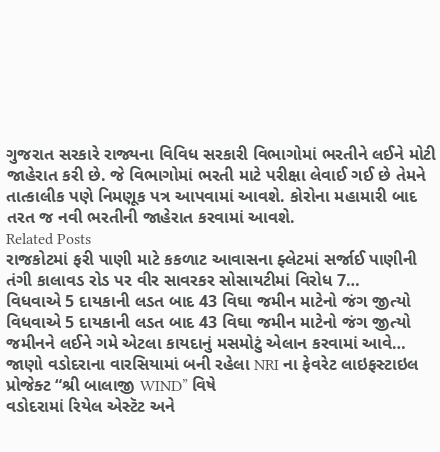ગુજરાત સરકારે રાજ્યના વિવિધ સરકારી વિભાગોમાં ભરતીને લઈને મોટી જાહેરાત કરી છે. જે વિભાગોમાં ભરતી માટે પરીક્ષા લેવાઈ ગઈ છે તેમને તાત્કાલીક પણે નિમણૂક પત્ર આપવામાં આવશે. કોરોના મહામારી બાદ તરત જ નવી ભરતીની જાહેરાત કરવામાં આવશે.
Related Posts
રાજકોટમાં ફરી પાણી માટે કકળાટ આવાસના ફ્લેટમાં સર્જાઈ પાણીની તંગી કાલાવડ રોડ પર વીર સાવરકર સોસાયટીમાં વિરોધ 7…
વિધવાએ 5 દાયકાની લડત બાદ 43 વિઘા જમીન માટેનો જંગ જીત્યો
વિધવાએ 5 દાયકાની લડત બાદ 43 વિઘા જમીન માટેનો જંગ જીત્યો જમીનને લઈને ગમે એટલા કાયદાનું મસમોટું એલાન કરવામાં આવે…
જાણો વડોદરાના વારસિયામાં બની રહેલા NRI ના ફેવરેટ લાઇફસ્ટાઇલ પ્રોજેક્ટ “શ્રી બાલાજી WIND” વિષે
વડોદરામાં રિયેલ એસ્ટૅટ અને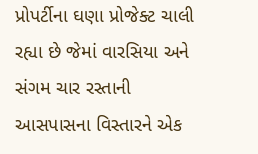પ્રોપર્ટીના ઘણા પ્રોજેક્ટ ચાલી રહ્યા છે જેમાં વારસિયા અને સંગમ ચાર રસ્તાની આસપાસના વિસ્તારને એક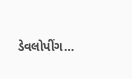ડેવલોપીંગ…